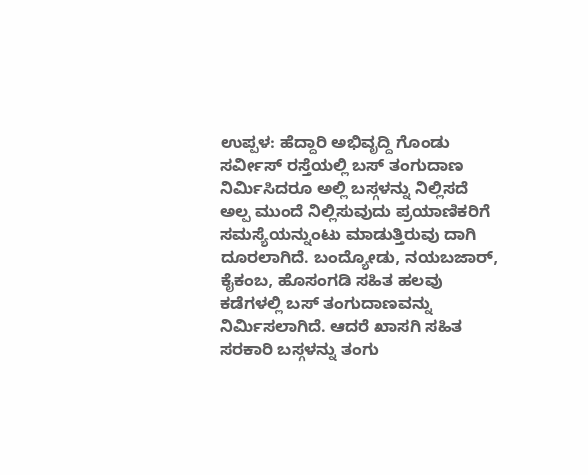ಉಪ್ಪಳ: ಹೆದ್ದಾರಿ ಅಭಿವೃದ್ದಿ ಗೊಂಡು ಸರ್ವೀಸ್ ರಸ್ತೆಯಲ್ಲಿ ಬಸ್ ತಂಗುದಾಣ ನಿರ್ಮಿಸಿದರೂ ಅಲ್ಲಿ ಬಸ್ಗಳನ್ನು ನಿಲ್ಲಿಸದೆ ಅಲ್ಪ ಮುಂದೆ ನಿಲ್ಲಿಸುವುದು ಪ್ರಯಾಣಿಕರಿಗೆ ಸಮಸ್ಯೆಯನ್ನುಂಟು ಮಾಡುತ್ತಿರುವು ದಾಗಿ ದೂರಲಾಗಿದೆ. ಬಂದ್ಯೋಡು, ನಯಬಜಾರ್, ಕೈಕಂಬ, ಹೊಸಂಗಡಿ ಸಹಿತ ಹಲವು ಕಡೆಗಳಲ್ಲಿ ಬಸ್ ತಂಗುದಾಣವನ್ನು ನಿರ್ಮಿಸಲಾಗಿದೆ. ಆದರೆ ಖಾಸಗಿ ಸಹಿತ ಸರಕಾರಿ ಬಸ್ಗಳನ್ನು ತಂಗು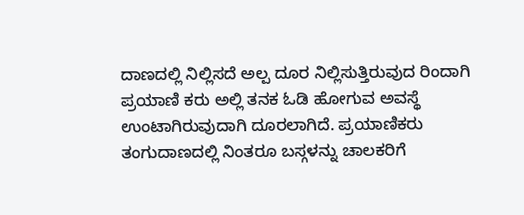ದಾಣದಲ್ಲಿ ನಿಲ್ಲಿಸದೆ ಅಲ್ಪ ದೂರ ನಿಲ್ಲಿಸುತ್ತಿರುವುದ ರಿಂದಾಗಿ ಪ್ರಯಾಣಿ ಕರು ಅಲ್ಲಿ ತನಕ ಓಡಿ ಹೋಗುವ ಅವಸ್ಥೆ ಉಂಟಾಗಿರುವುದಾಗಿ ದೂರಲಾಗಿದೆ. ಪ್ರಯಾಣಿಕರು ತಂಗುದಾಣದಲ್ಲಿ ನಿಂತರೂ ಬಸ್ಗಳನ್ನು ಚಾಲಕರಿಗೆ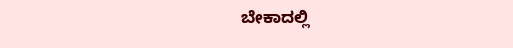ಬೇಕಾದಲ್ಲಿ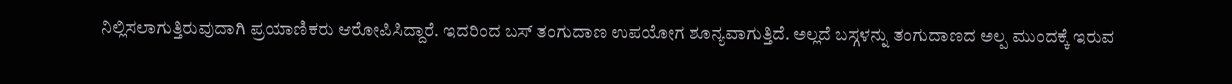ನಿಲ್ಲಿಸಲಾಗುತ್ತಿರುವುದಾಗಿ ಪ್ರಯಾಣಿಕರು ಆರೋಪಿಸಿದ್ದಾರೆ. ಇದರಿಂದ ಬಸ್ ತಂಗುದಾಣ ಉಪಯೋಗ ಶೂನ್ಯವಾಗುತ್ತಿದೆ. ಅಲ್ಲದೆ ಬಸ್ಗಳನ್ನು ತಂಗುದಾಣದ ಅಲ್ಪ ಮುಂದಕ್ಕೆ ಇರುವ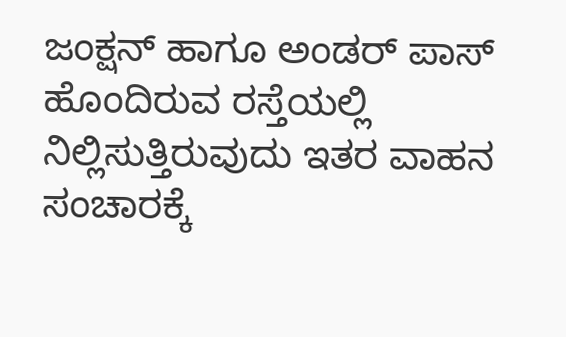ಜಂಕ್ಷನ್ ಹಾಗೂ ಅಂಡರ್ ಪಾಸ್ ಹೊಂದಿರುವ ರಸ್ತೆಯಲ್ಲಿ ನಿಲ್ಲಿಸುತ್ತಿರುವುದು ಇತರ ವಾಹನ ಸಂಚಾರಕ್ಕೆ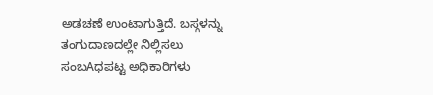ಅಡಚಣೆ ಉಂಟಾಗುತ್ತಿದೆ. ಬಸ್ಗಳನ್ನು ತಂಗುದಾಣದಲ್ಲೇ ನಿಲ್ಲಿಸಲು ಸಂಬAಧಪಟ್ಟ ಅಧಿಕಾರಿಗಳು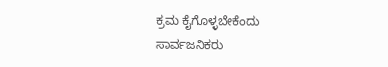ಕ್ರಮ ಕೈಗೊಳ್ಳಬೇಕೆಂದು ಸಾರ್ವಜನಿಕರು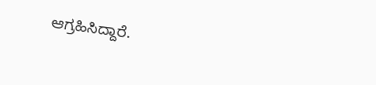ಆಗ್ರಹಿಸಿದ್ದಾರೆ.